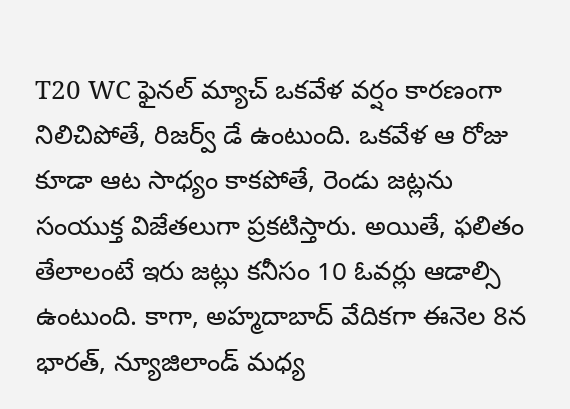T20 WC ఫైనల్ మ్యాచ్ ఒకవేళ వర్షం కారణంగా నిలిచిపోతే, రిజర్వ్ డే ఉంటుంది. ఒకవేళ ఆ రోజు కూడా ఆట సాధ్యం కాకపోతే, రెండు జట్లను సంయుక్త విజేతలుగా ప్రకటిస్తారు. అయితే, ఫలితం తేలాలంటే ఇరు జట్లు కనీసం 10 ఓవర్లు ఆడాల్సి ఉంటుంది. కాగా, అహ్మదాబాద్ వేదికగా ఈనెల 8న భారత్, న్యూజిలాండ్ మధ్య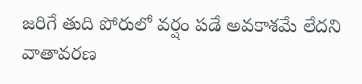జరిగే తుది పోరులో వర్షం పడే అవకాశమే లేదని వాతావరణ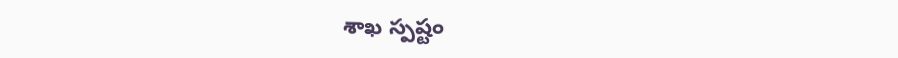శాఖ స్పష్టం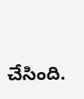చేసింది.